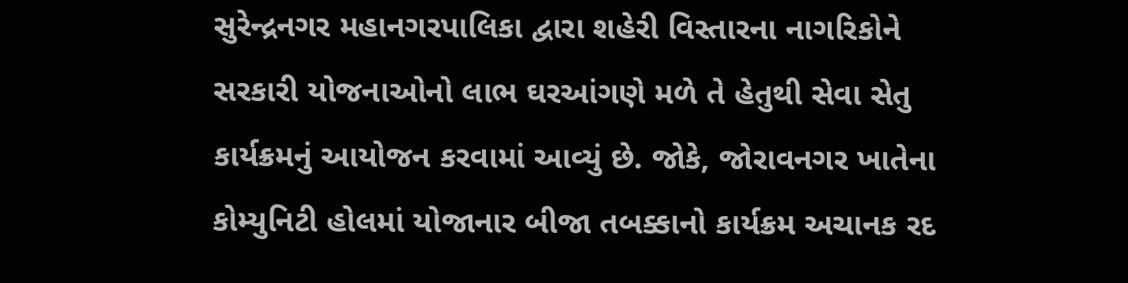સુરેન્દ્રનગર મહાનગરપાલિકા દ્વારા શહેરી વિસ્તારના નાગરિકોને સરકારી યોજનાઓનો લાભ ઘરઆંગણે મળે તે હેતુથી સેવા સેતુ કાર્યક્રમનું આયોજન કરવામાં આવ્યું છે. જોકે, જોરાવનગર ખાતેના કોમ્યુનિટી હોલમાં યોજાનાર બીજા તબક્કાનો કાર્યક્રમ અચાનક રદ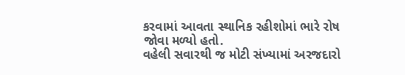કરવામાં આવતા સ્થાનિક રહીશોમાં ભારે રોષ જોવા મળ્યો હતો.
વહેલી સવારથી જ મોટી સંખ્યામાં અરજદારો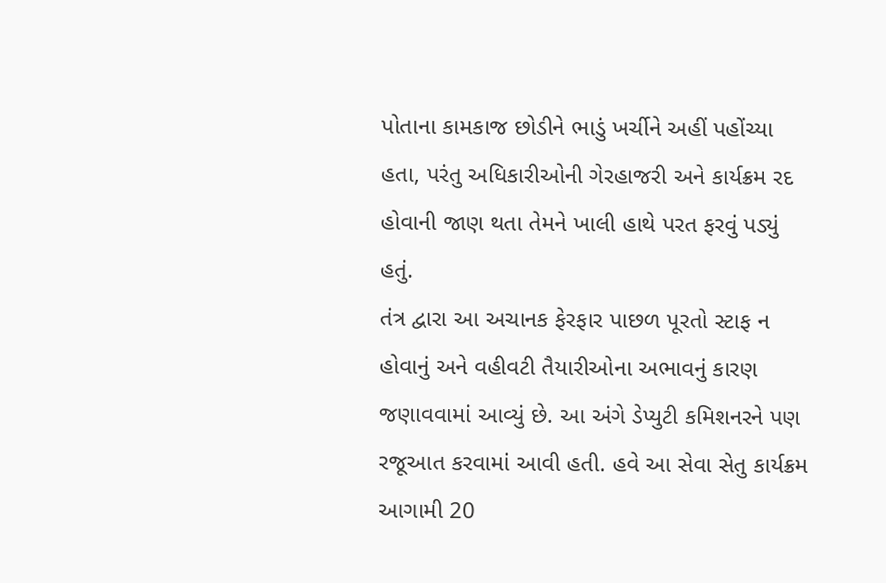પોતાના કામકાજ છોડીને ભાડું ખર્ચીને અહીં પહોંચ્યા હતા, પરંતુ અધિકારીઓની ગેરહાજરી અને કાર્યક્રમ રદ હોવાની જાણ થતા તેમને ખાલી હાથે પરત ફરવું પડ્યું હતું.
તંત્ર દ્વારા આ અચાનક ફેરફાર પાછળ પૂરતો સ્ટાફ ન હોવાનું અને વહીવટી તૈયારીઓના અભાવનું કારણ જણાવવામાં આવ્યું છે. આ અંગે ડેપ્યુટી કમિશનરને પણ રજૂઆત કરવામાં આવી હતી. હવે આ સેવા સેતુ કાર્યક્રમ આગામી 20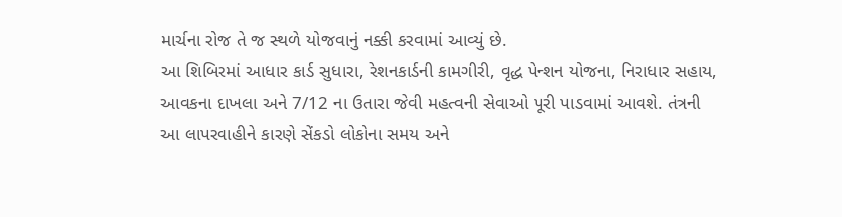માર્ચના રોજ તે જ સ્થળે યોજવાનું નક્કી કરવામાં આવ્યું છે.
આ શિબિરમાં આધાર કાર્ડ સુધારા, રેશનકાર્ડની કામગીરી, વૃદ્ધ પેન્શન યોજના, નિરાધાર સહાય, આવકના દાખલા અને 7/12 ના ઉતારા જેવી મહત્વની સેવાઓ પૂરી પાડવામાં આવશે. તંત્રની આ લાપરવાહીને કારણે સેંકડો લોકોના સમય અને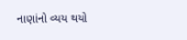નાણાંનો વ્યય થયો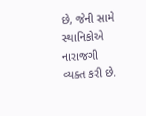છે, જેની સામે સ્થાનિકોએ નારાજગી વ્યક્ત કરી છે.